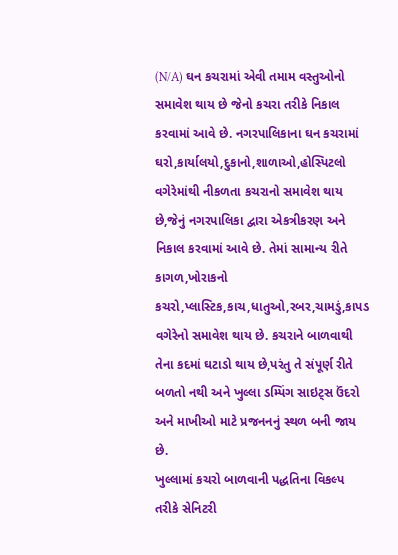(N/A) ઘન કચરામાં એવી તમામ વસ્તુઓનો સમાવેશ થાય છે જેનો કચરા તરીકે નિકાલ કરવામાં આવે છે. નગરપાલિકાના ઘન કચરામાં ઘરો,કાર્યાલયો,દુકાનો,શાળાઓ,હોસ્પિટલો વગેરેમાંથી નીકળતા કચરાનો સમાવેશ થાય છે,જેનું નગરપાલિકા દ્વારા એકત્રીકરણ અને નિકાલ કરવામાં આવે છે. તેમાં સામાન્ય રીતે કાગળ,ખોરાકનો કચરો,પ્લાસ્ટિક,કાચ,ધાતુઓ,રબર,ચામડું,કાપડ વગેરેનો સમાવેશ થાય છે. કચરાને બાળવાથી તેના કદમાં ઘટાડો થાય છે,પરંતુ તે સંપૂર્ણ રીતે બળતો નથી અને ખુલ્લા ડમ્પિંગ સાઇટ્સ ઉંદરો અને માખીઓ માટે પ્રજનનનું સ્થળ બની જાય છે.
ખુલ્લામાં કચરો બાળવાની પદ્ધતિના વિકલ્પ તરીકે સેનિટરી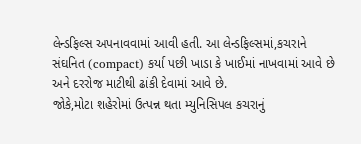લેન્ડફિલ્સ અપનાવવામાં આવી હતી. આ લેન્ડફિલ્સમાં,કચરાને સંઘનિત (compact) કર્યા પછી ખાડા કે ખાઈમાં નાખવામાં આવે છે અને દરરોજ માટીથી ઢાંકી દેવામાં આવે છે.
જોકે,મોટા શહેરોમાં ઉત્પન્ન થતા મ્યુનિસિપલ કચરાનું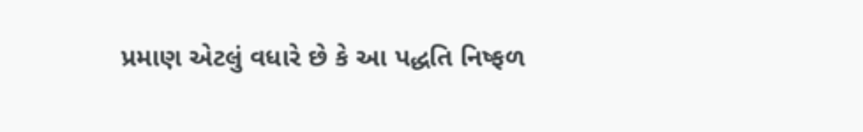પ્રમાણ એટલું વધારે છે કે આ પદ્ધતિ નિષ્ફળ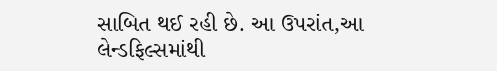સાબિત થઈ રહી છે. આ ઉપરાંત,આ લેન્ડફિલ્સમાંથી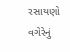રસાયણો વગેરેનું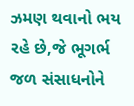ઝમણ થવાનો ભય રહે છે,જે ભૂગર્ભ જળ સંસાધનોને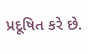પ્રદૂષિત કરે છે.